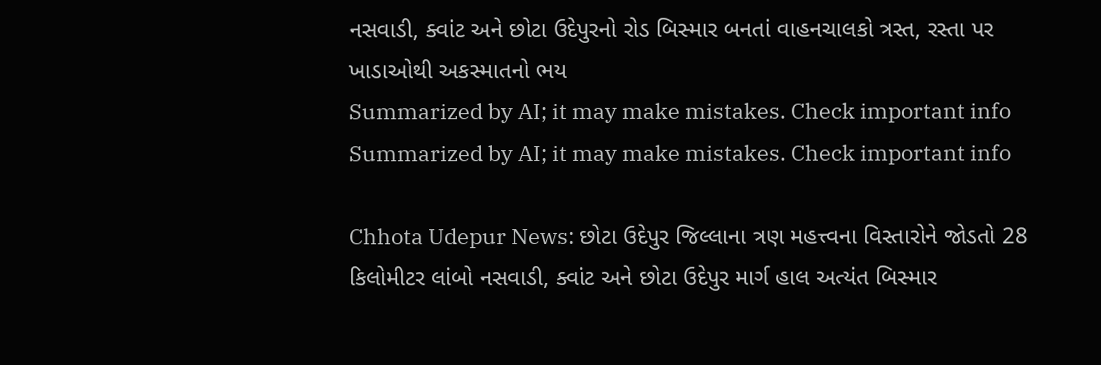નસવાડી, ક્વાંટ અને છોટા ઉદેપુરનો રોડ બિસ્માર બનતાં વાહનચાલકો ત્રસ્ત, રસ્તા પર ખાડાઓથી અકસ્માતનો ભય
Summarized by AI; it may make mistakes. Check important info
Summarized by AI; it may make mistakes. Check important info

Chhota Udepur News: છોટા ઉદેપુર જિલ્લાના ત્રણ મહત્ત્વના વિસ્તારોને જોડતો 28 કિલોમીટર લાંબો નસવાડી, ક્વાંટ અને છોટા ઉદેપુર માર્ગ હાલ અત્યંત બિસ્માર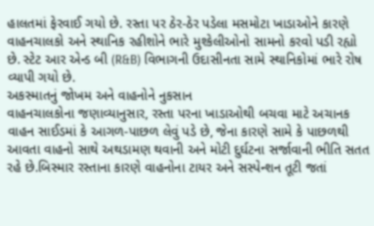હાલતમાં ફેરવાઈ ગયો છે. રસ્તા પર ઠેર-ઠેર પડેલા મસમોટા ખાડાઓને કારણે વાહનચાલકો અને સ્થાનિક રહીશોને ભારે મુશ્કેલીઓનો સામનો કરવો પડી રહ્યો છે. સ્ટેટ આર એન્ડ બી (R&B) વિભાગની ઉદાસીનતા સામે સ્થાનિકોમાં ભારે રોષ વ્યાપી ગયો છે.
અકસ્માતનું જોખમ અને વાહનોને નુકસાન
વાહનચાલકોના જણાવ્યાનુસાર, રસ્તા પરના ખાડાઓથી બચવા માટે અચાનક વાહન સાઈડમાં કે આગળ-પાછળ લેવું પડે છે, જેના કારણે સામે કે પાછળથી આવતા વાહનો સાથે અથડામણ થવાની અને મોટી દુર્ઘટના સર્જાવાની ભીતિ સતત રહે છે.બિસ્માર રસ્તાના કારણે વાહનોના ટાયર અને સસ્પેન્શન તૂટી જતાં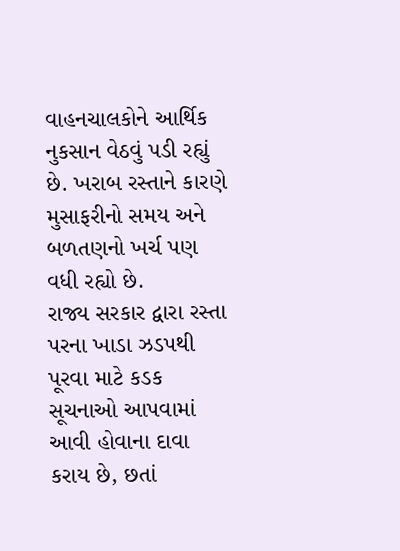વાહનચાલકોને આર્થિક નુકસાન વેઠવું પડી રહ્યું છે. ખરાબ રસ્તાને કારણે મુસાફરીનો સમય અને બળતણનો ખર્ચ પણ વધી રહ્યો છે.
રાજ્ય સરકાર દ્વારા રસ્તા પરના ખાડા ઝડપથી પૂરવા માટે કડક સૂચનાઓ આપવામાં આવી હોવાના દાવા કરાય છે, છતાં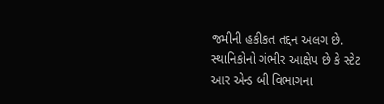જમીની હકીકત તદ્દન અલગ છે. સ્થાનિકોનો ગંભીર આક્ષેપ છે કે સ્ટેટ આર એન્ડ બી વિભાગના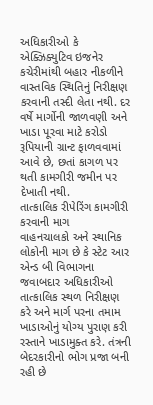અધિકારીઓ કે એક્ઝિક્યુટિવ ઇજનેર કચેરીમાંથી બહાર નીકળીને વાસ્તવિક સ્થિતિનું નિરીક્ષણ કરવાની તસ્દી લેતા નથી. દર વર્ષે માર્ગોની જાળવણી અને ખાડા પૂરવા માટે કરોડો રૂપિયાની ગ્રાન્ટ ફાળવવામાં આવે છે, છતાં કાગળ પર થતી કામગીરી જમીન પર દેખાતી નથી.
તાત્કાલિક રીપેરિંગ કામગીરી કરવાની માગ
વાહનચાલકો અને સ્થાનિક લોકોની માગ છે કે સ્ટેટ આર એન્ડ બી વિભાગના જવાબદાર અધિકારીઓ તાત્કાલિક સ્થળ નિરીક્ષણ કરે અને માર્ગ પરના તમામ ખાડાઓનું યોગ્ય પુરાણ કરી રસ્તાને ખાડામુક્ત કરે. તંત્રની બેદરકારીનો ભોગ પ્રજા બની રહી છે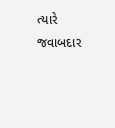ત્યારે જવાબદાર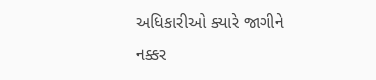અધિકારીઓ ક્યારે જાગીને નક્કર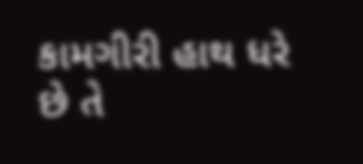કામગીરી હાથ ધરે છે તે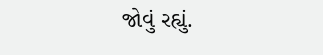જોવું રહ્યું.